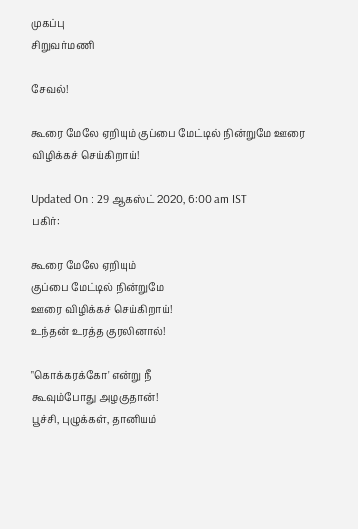முகப்பு
சிறுவர்மணி

சேவல்!

கூரை மேலே ஏறியும் குப்பை மேட்டில் நின்றுமே ஊரை விழிக்கச் செய்கிறாய்!

Updated On : 29 ஆகஸ்ட் 2020, 6:00 am IST
பகிர்:

கூரை மேலே ஏறியும்
குப்பை மேட்டில் நின்றுமே
ஊரை விழிக்கச் செய்கிறாய்!
உந்தன் உரத்த குரலினால்!

"கொக்கரக்கோ' என்று நீ
கூவும்போது அழகுதான்!
பூச்சி, புழுக்கள், தானியம்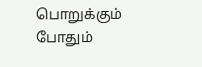பொறுக்கும் போதும்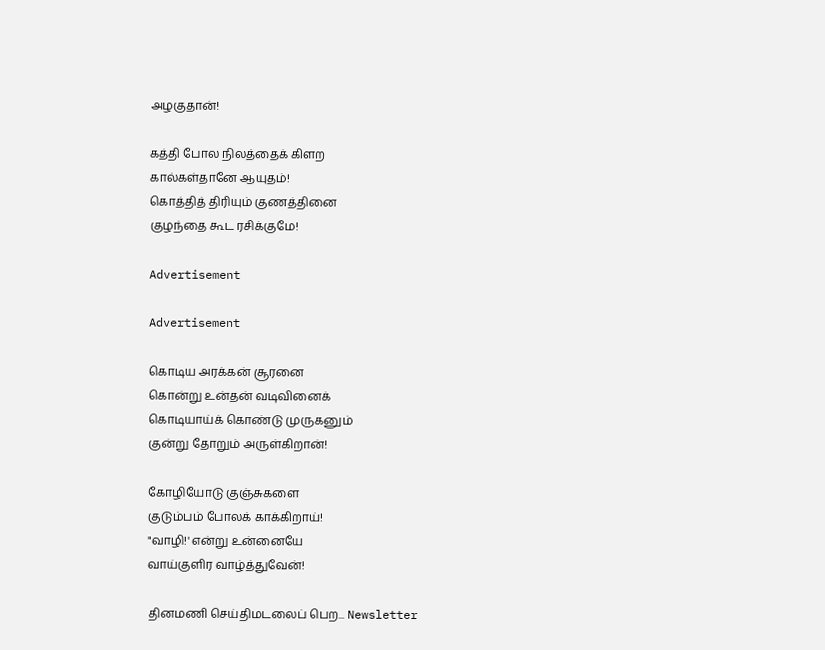அழகுதான்!

கத்தி போல நிலத்தைக் கிளற
கால்கள்தானே ஆயுதம்!
கொத்தித் திரியும் குணத்தினை
குழந்தை கூட ரசிக்குமே!

Advertisement

Advertisement

கொடிய அரக்கன் சூரனை
கொன்று உன்தன் வடிவினைக்
கொடியாய்க் கொண்டு முருகனும்
குன்று தோறும் அருள்கிறான்!

கோழியோடு குஞ்சுகளை
குடும்பம் போலக் காக்கிறாய்!
"வாழி!' என்று உன்னையே
வாய்குளிர வாழ்த்துவேன்!

தினமணி செய்திமடலைப் பெற... Newsletter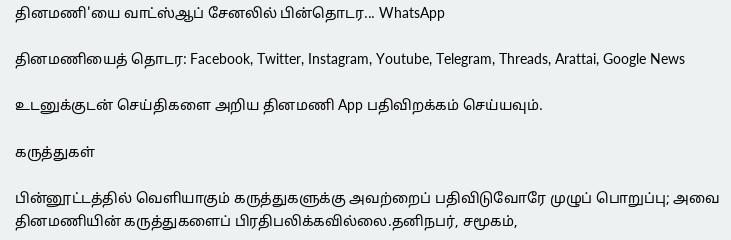தினமணி'யை வாட்ஸ்ஆப் சேனலில் பின்தொடர... WhatsApp

தினமணியைத் தொடர: Facebook, Twitter, Instagram, Youtube, Telegram, Threads, Arattai, Google News

உடனுக்குடன் செய்திகளை அறிய தினமணி App பதிவிறக்கம் செய்யவும்.

கருத்துகள்

பின்னூட்டத்தில் வெளியாகும் கருத்துகளுக்கு அவற்றைப் பதிவிடுவோரே முழுப் பொறுப்பு; அவை தினமணியின் கருத்துகளைப் பிரதிபலிக்கவில்லை.தனிநபர், சமூகம்,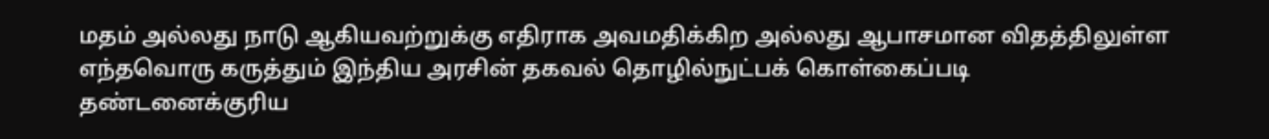மதம் அல்லது நாடு ஆகியவற்றுக்கு எதிராக அவமதிக்கிற அல்லது ஆபாசமான விதத்திலுள்ள எந்தவொரு கருத்தும் இந்திய அரசின் தகவல் தொழில்நுட்பக் கொள்கைப்படி தண்டனைக்குரிய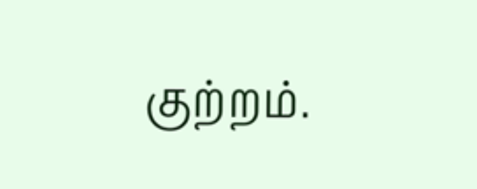குற்றம்.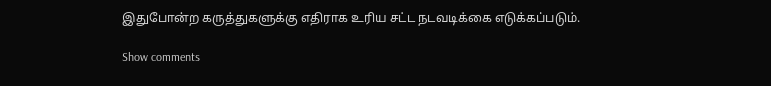இதுபோன்ற கருத்துகளுக்கு எதிராக உரிய சட்ட நடவடிக்கை எடுக்கப்படும்.

Show comments